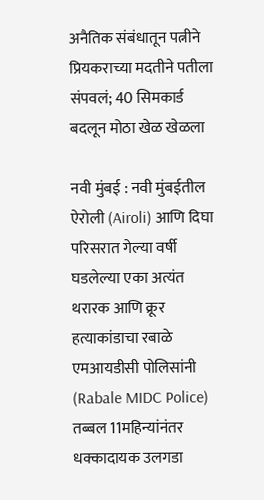अनैतिक संबंधातून पत्नीने प्रियकराच्या मदतीने पतीला संपवलं; 40 सिमकार्ड बदलून मोठा खेळ खेळला

नवी मुंबई : नवी मुंबईतील ऐरोली (Airoli) आणि दिघा परिसरात गेल्या वर्षी घडलेल्या एका अत्यंत थरारक आणि क्रूर हत्याकांडाचा रबाळे एमआयडीसी पोलिसांनी (Rabale MIDC Police) तब्बल 11महिन्यांनंतर धक्कादायक उलगडा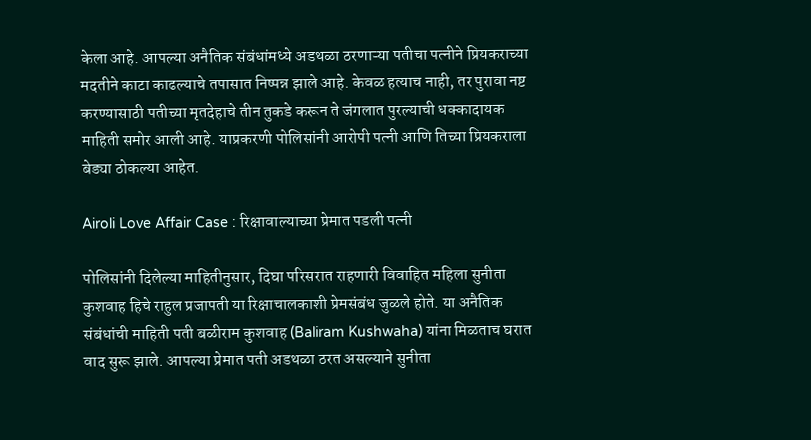केला आहे. आपल्या अनैतिक संबंधांमध्ये अडथळा ठरणाऱ्या पतीचा पत्नीने प्रियकराच्या मदतीने काटा काढल्याचे तपासात निष्पन्न झाले आहे. केवळ हत्याच नाही, तर पुरावा नष्ट करण्यासाठी पतीच्या मृतदेहाचे तीन तुकडे करून ते जंगलात पुरल्याची धक्कादायक माहिती समोर आली आहे. याप्रकरणी पोलिसांनी आरोपी पत्नी आणि तिच्या प्रियकराला बेड्या ठोकल्या आहेत.

Airoli Love Affair Case : रिक्षावाल्याच्या प्रेमात पडली पत्नी

पोलिसांनी दिलेल्या माहितीनुसार, दिघा परिसरात राहणारी विवाहित महिला सुनीता कुशवाह हिचे राहुल प्रजापती या रिक्षाचालकाशी प्रेमसंबंध जुळले होते. या अनैतिक संबंधांची माहिती पती बळीराम कुशवाह (Baliram Kushwaha) यांना मिळताच घरात वाद सुरू झाले. आपल्या प्रेमात पती अडथळा ठरत असल्याने सुनीता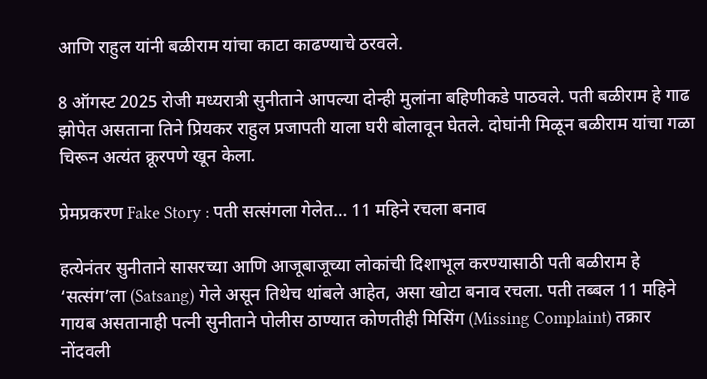आणि राहुल यांनी बळीराम यांचा काटा काढण्याचे ठरवले.

8 ऑगस्ट 2025 रोजी मध्यरात्री सुनीताने आपल्या दोन्ही मुलांना बहिणीकडे पाठवले. पती बळीराम हे गाढ झोपेत असताना तिने प्रियकर राहुल प्रजापती याला घरी बोलावून घेतले. दोघांनी मिळून बळीराम यांचा गळा चिरून अत्यंत क्रूरपणे खून केला.

प्रेमप्रकरण Fake Story : पती सत्संगला गेलेत… 11 महिने रचला बनाव

हत्येनंतर सुनीताने सासरच्या आणि आजूबाजूच्या लोकांची दिशाभूल करण्यासाठी पती बळीराम हे ‘सत्संग’ला (Satsang) गेले असून तिथेच थांबले आहेत, असा खोटा बनाव रचला. पती तब्बल 11 महिने गायब असतानाही पत्नी सुनीताने पोलीस ठाण्यात कोणतीही मिसिंग (Missing Complaint) तक्रार नोंदवली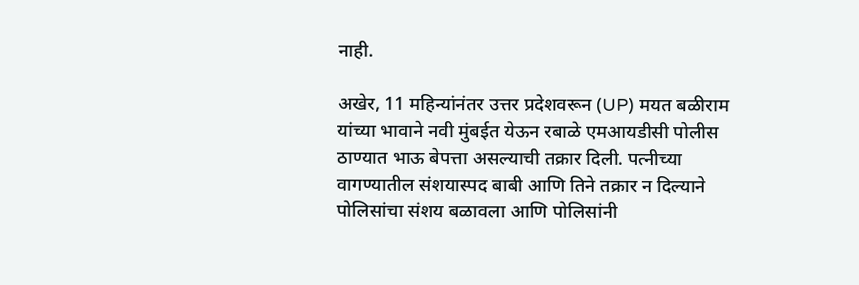नाही.

अखेर, 11 महिन्यांनंतर उत्तर प्रदेशवरून (UP) मयत बळीराम यांच्या भावाने नवी मुंबईत येऊन रबाळे एमआयडीसी पोलीस ठाण्यात भाऊ बेपत्ता असल्याची तक्रार दिली. पत्नीच्या वागण्यातील संशयास्पद बाबी आणि तिने तक्रार न दिल्याने पोलिसांचा संशय बळावला आणि पोलिसांनी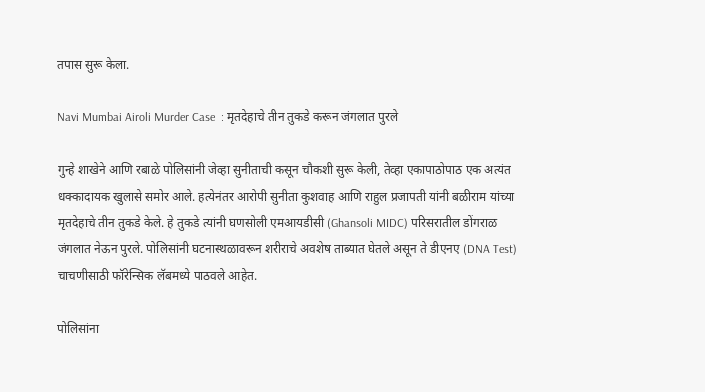तपास सुरू केला.

Navi Mumbai Airoli Murder Case  : मृतदेहाचे तीन तुकडे करून जंगलात पुरले

गुन्हे शाखेने आणि रबाळे पोलिसांनी जेव्हा सुनीताची कसून चौकशी सुरू केली, तेव्हा एकापाठोपाठ एक अत्यंत धक्कादायक खुलासे समोर आले. हत्येनंतर आरोपी सुनीता कुशवाह आणि राहुल प्रजापती यांनी बळीराम यांच्या मृतदेहाचे तीन तुकडे केले. हे तुकडे त्यांनी घणसोली एमआयडीसी (Ghansoli MIDC) परिसरातील डोंगराळ जंगलात नेऊन पुरले. पोलिसांनी घटनास्थळावरून शरीराचे अवशेष ताब्यात घेतले असून ते डीएनए (DNA Test) चाचणीसाठी फॉरेन्सिक लॅबमध्ये पाठवले आहेत.

पोलिसांना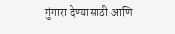गुंगारा देण्यासाठी आणि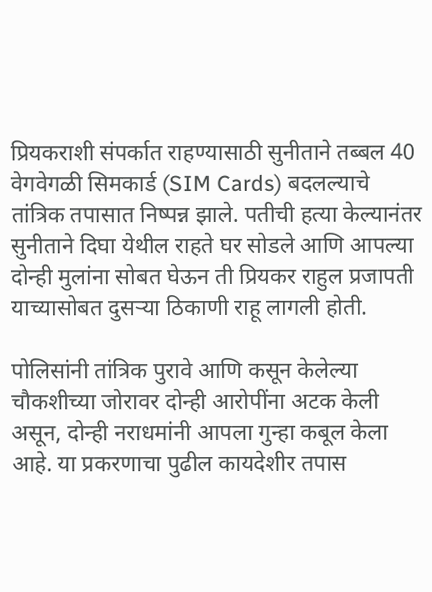प्रियकराशी संपर्कात राहण्यासाठी सुनीताने तब्बल 40 वेगवेगळी सिमकार्ड (SIM Cards) बदलल्याचे तांत्रिक तपासात निष्पन्न झाले. पतीची हत्या केल्यानंतर सुनीताने दिघा येथील राहते घर सोडले आणि आपल्या दोन्ही मुलांना सोबत घेऊन ती प्रियकर राहुल प्रजापती याच्यासोबत दुसऱ्या ठिकाणी राहू लागली होती.

पोलिसांनी तांत्रिक पुरावे आणि कसून केलेल्या चौकशीच्या जोरावर दोन्ही आरोपींना अटक केली असून, दोन्ही नराधमांनी आपला गुन्हा कबूल केला आहे. या प्रकरणाचा पुढील कायदेशीर तपास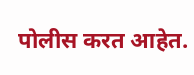पोलीस करत आहेत.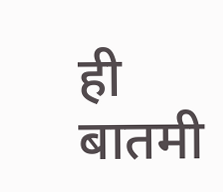ही बातमी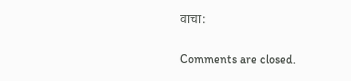वाचा:

Comments are closed.